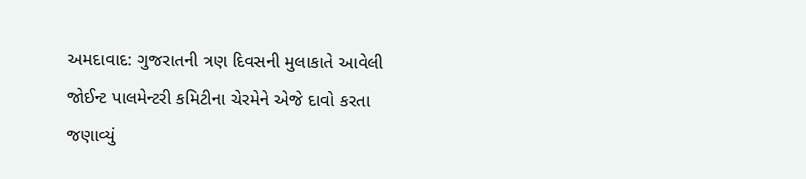અમદાવાદ: ગુજરાતની ત્રણ દિવસની મુલાકાતે આવેલી જોઈન્ટ પાલમેન્ટરી કમિટીના ચેરમેને એજે દાવો કરતા જણાવ્યું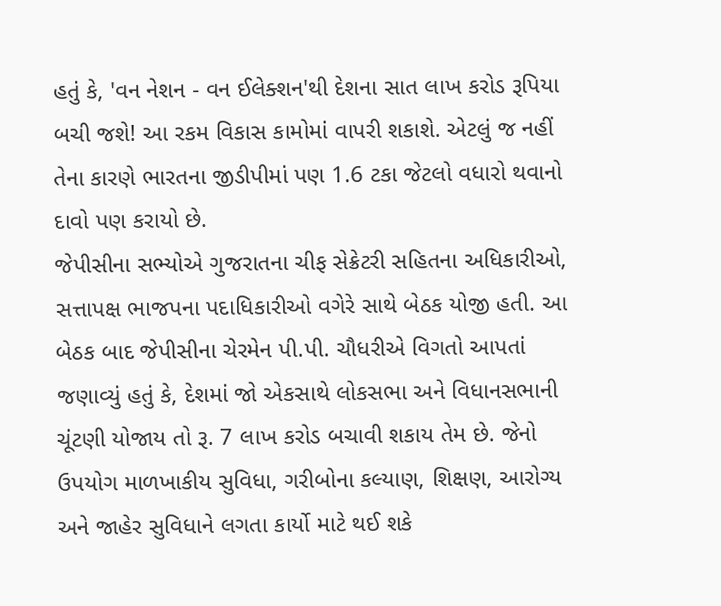હતું કે, 'વન નેશન - વન ઈલેક્શન'થી દેશના સાત લાખ કરોડ રૂપિયા બચી જશે! આ રકમ વિકાસ કામોમાં વાપરી શકાશે. એટલું જ નહીં તેના કારણે ભારતના જીડીપીમાં પણ 1.6 ટકા જેટલો વધારો થવાનો દાવો પણ કરાયો છે.
જેપીસીના સભ્યોએ ગુજરાતના ચીફ સેક્રેટરી સહિતના અધિકારીઓ, સત્તાપક્ષ ભાજપના પદાધિકારીઓ વગેરે સાથે બેઠક યોજી હતી. આ બેઠક બાદ જેપીસીના ચેરમેન પી.પી. ચૌધરીએ વિગતો આપતાં જણાવ્યું હતું કે, દેશમાં જો એકસાથે લોકસભા અને વિધાનસભાની ચૂંટણી યોજાય તો રૂ. 7 લાખ કરોડ બચાવી શકાય તેમ છે. જેનો ઉપયોગ માળખાકીય સુવિધા, ગરીબોના કલ્યાણ, શિક્ષણ, આરોગ્ય અને જાહેર સુવિધાને લગતા કાર્યો માટે થઈ શકે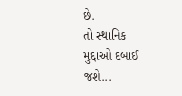છે.
તો સ્થાનિક મુદ્દાઓ દબાઈ જશે...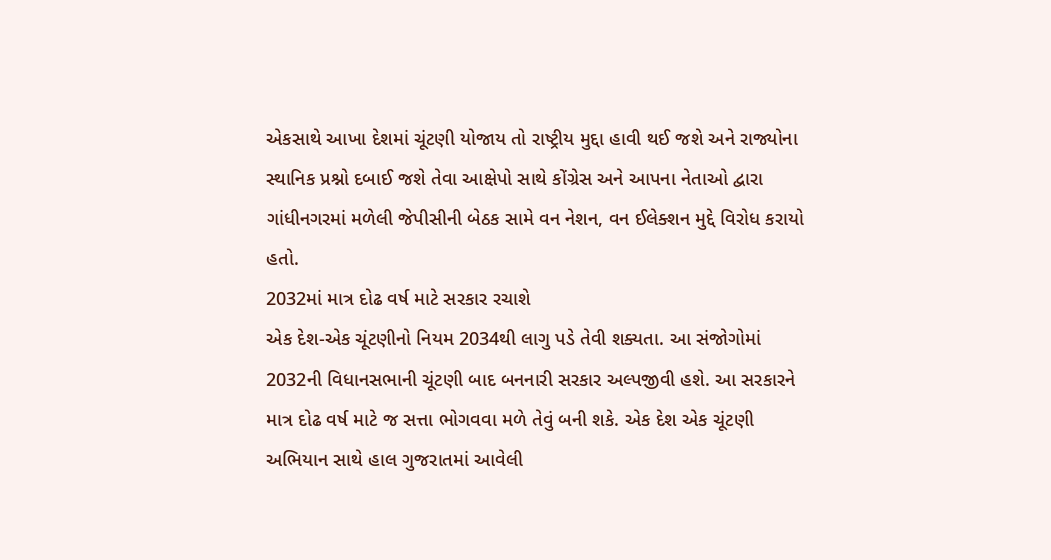એકસાથે આખા દેશમાં ચૂંટણી યોજાય તો રાષ્ટ્રીય મુદ્દા હાવી થઈ જશે અને રાજ્યોના સ્થાનિક પ્રશ્નો દબાઈ જશે તેવા આક્ષેપો સાથે કોંગ્રેસ અને આપના નેતાઓ દ્વારા ગાંધીનગરમાં મળેલી જેપીસીની બેઠક સામે વન નેશન, વન ઈલેક્શન મુદ્દે વિરોધ કરાયો હતો.
2032માં માત્ર દોઢ વર્ષ માટે સરકાર રચાશે
એક દેશ-એક ચૂંટણીનો નિયમ 2034થી લાગુ પડે તેવી શક્યતા. આ સંજોગોમાં 2032ની વિધાનસભાની ચૂંટણી બાદ બનનારી સરકાર અલ્પજીવી હશે. આ સરકારને માત્ર દોઢ વર્ષ માટે જ સત્તા ભોગવવા મળે તેવું બની શકે. એક દેશ એક ચૂંટણી અભિયાન સાથે હાલ ગુજરાતમાં આવેલી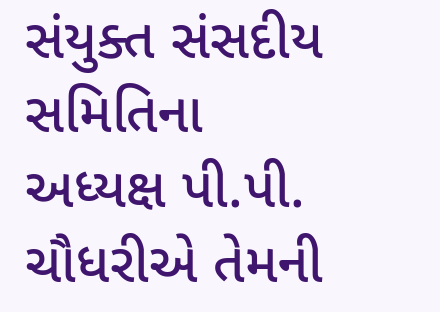સંયુક્ત સંસદીય સમિતિના અધ્યક્ષ પી.પી. ચૌધરીએ તેમની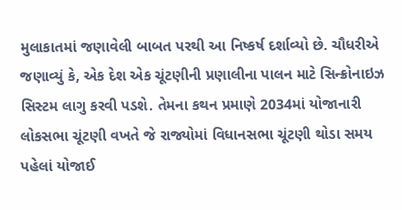મુલાકાતમાં જણાવેલી બાબત પરથી આ નિષ્કર્ષ દર્શાવ્યો છે. ચૌધરીએ જણાવ્યું કે, એક દેશ એક ચૂંટણીની પ્રણાલીના પાલન માટે સિન્ક્રોનાઇઝ સિસ્ટમ લાગુ કરવી પડશે. તેમના કથન પ્રમાણે 2034માં યોજાનારી લોકસભા ચૂંટણી વખતે જે રાજ્યોમાં વિધાનસભા ચૂંટણી થોડા સમય પહેલાં યોજાઈ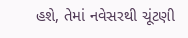હશે, તેમાં નવેસરથી ચૂંટણી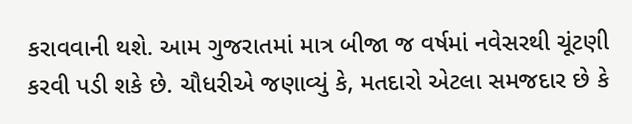કરાવવાની થશે. આમ ગુજરાતમાં માત્ર બીજા જ વર્ષમાં નવેસરથી ચૂંટણી કરવી પડી શકે છે. ચૌધરીએ જણાવ્યું કે, મતદારો એટલા સમજદાર છે કે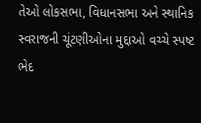તેઓ લોકસભા, વિધાનસભા અને સ્થાનિક સ્વરાજની ચૂંટણીઓના મુદ્દાઓ વચ્ચે સ્પષ્ટ ભેદ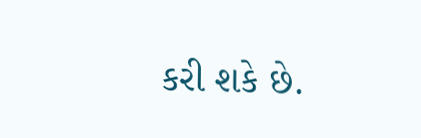કરી શકે છે.